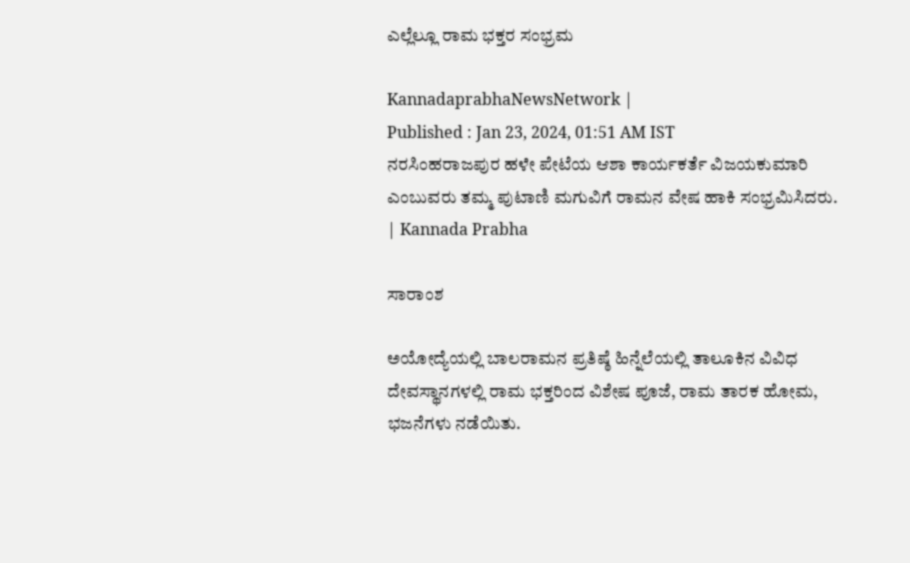ಎಲ್ಲೆಲ್ಲೂ ರಾಮ ಭಕ್ತರ ಸಂಭ್ರಮ

KannadaprabhaNewsNetwork |
Published : Jan 23, 2024, 01:51 AM IST
ನರಸಿಂಹರಾಜಪುರ ಹಳೇ ಪೇಟೆಯ ಆಶಾ ಕಾರ್ಯಕರ್ತೆ ವಿಜಯಕುಮಾರಿ ಎಂಬುವರು ತಮ್ಮ ಪುಟಾಣಿ ಮಗುವಿಗೆ ರಾಮನ ವೇಷ ಹಾಕಿ ಸಂಭ್ರಮಿಸಿದರು. | Kannada Prabha

ಸಾರಾಂಶ

ಅಯೋದ್ಯೆಯಲ್ಲಿ ಬಾಲರಾಮನ ಪ್ರತಿಷ್ಠೆ ಹಿನ್ನೆಲೆಯಲ್ಲಿ ತಾಲೂಕಿನ ವಿವಿಧ ದೇವಸ್ಥಾನಗಳಲ್ಲಿ ರಾಮ ಭಕ್ತರಿಂದ ವಿಶೇಷ ಪೂಜೆ, ರಾಮ ತಾರಕ ಹೋಮ, ಭಜನೆಗಳು ನಡೆಯಿತು.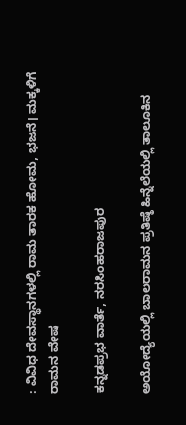: ವಿವಿಧ ದೇವಸ್ಥಾನಗಳಲ್ಲಿ ರಾಮ ತಾರಕ ಹೋಮ, ಭಜನೆ। ಮಕ್ಕಳಿಗೆ ರಾಮನ ವೇಷ

ಕನ್ನಡಪ್ರಭ ವಾರ್ತೆ, ನರಸಿಂಹರಾಜಪುರ

ಅಯೋದ್ಯೆಯಲ್ಲಿ ಬಾಲರಾಮನ ಪ್ರತಿಷ್ಠೆ ಹಿನ್ನೆಲೆಯಲ್ಲಿ ತಾಲೂಕಿನ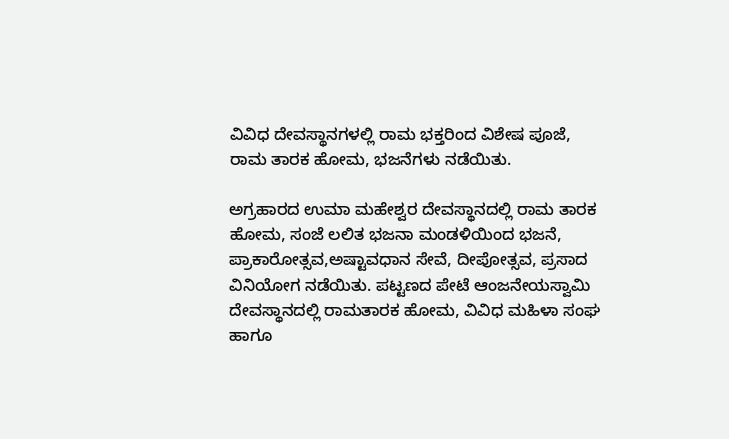ವಿವಿಧ ದೇವಸ್ಥಾನಗಳಲ್ಲಿ ರಾಮ ಭಕ್ತರಿಂದ ವಿಶೇಷ ಪೂಜೆ, ರಾಮ ತಾರಕ ಹೋಮ, ಭಜನೆಗಳು ನಡೆಯಿತು.

ಅಗ್ರಹಾರದ ಉಮಾ ಮಹೇಶ್ವರ ದೇವಸ್ಥಾನದಲ್ಲಿ ರಾಮ ತಾರಕ ಹೋಮ, ಸಂಜೆ ಲಲಿತ ಭಜನಾ ಮಂಡಳಿಯಿಂದ ಭಜನೆ, ಪ್ರಾಕಾರೋತ್ಸವ,ಅಷ್ಟಾವಧಾನ ಸೇವೆ, ದೀಪೋತ್ಸವ, ಪ್ರಸಾದ ವಿನಿಯೋಗ ನಡೆಯಿತು. ಪಟ್ಟಣದ ಪೇಟೆ ಆಂಜನೇಯಸ್ವಾಮಿ ದೇವಸ್ಥಾನದಲ್ಲಿ ರಾಮತಾರಕ ಹೋಮ, ವಿವಿಧ ಮಹಿಳಾ ಸಂಘ ಹಾಗೂ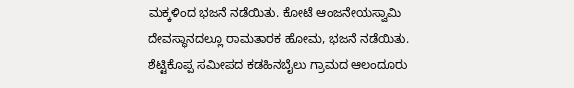ಮಕ್ಕಳಿಂದ ಭಜನೆ ನಡೆಯಿತು. ಕೋಟೆ ಆಂಜನೇಯಸ್ವಾಮಿ ದೇವಸ್ಥಾನದಲ್ಲೂ ರಾಮತಾರಕ ಹೋಮ, ಭಜನೆ ನಡೆಯಿತು. ಶೆಟ್ಟಿಕೊಪ್ಪ ಸಮೀಪದ ಕಡಹಿನಬೈಲು ಗ್ರಾಮದ ಆಲಂದೂರು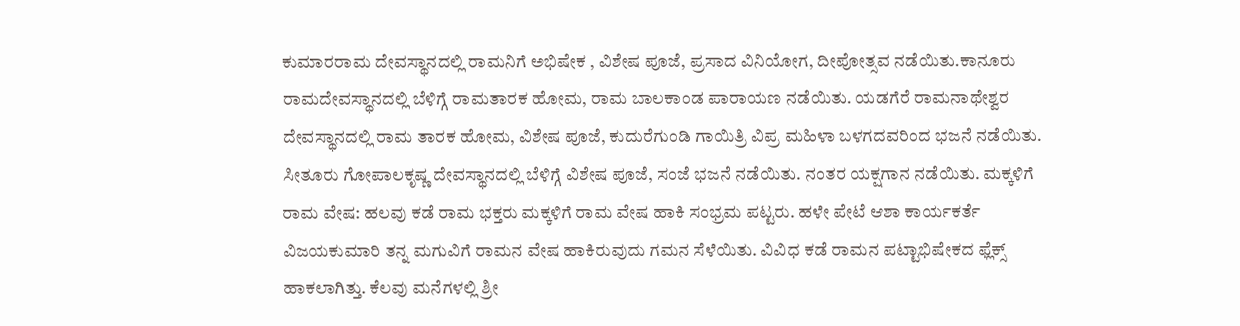ಕುಮಾರರಾಮ ದೇವಸ್ಥಾನದಲ್ಲಿ ರಾಮನಿಗೆ ಅಭಿಷೇಕ , ವಿಶೇಷ ಪೂಜೆ, ಪ್ರಸಾದ ವಿನಿಯೋಗ, ದೀಪೋತ್ಸವ ನಡೆಯಿತು.ಕಾನೂರು ರಾಮದೇವಸ್ಥಾನದಲ್ಲಿ ಬೆಳಿಗ್ಗೆ ರಾಮತಾರಕ ಹೋಮ, ರಾಮ ಬಾಲಕಾಂಡ ಪಾರಾಯಣ ನಡೆಯಿತು. ಯಡಗೆರೆ ರಾಮನಾಥೇಶ್ವರ ದೇವಸ್ಥಾನದಲ್ಲಿ ರಾಮ ತಾರಕ ಹೋಮ, ವಿಶೇಷ ಪೂಜೆ, ಕುದುರೆಗುಂಡಿ ಗಾಯಿತ್ರಿ ವಿಪ್ರ ಮಹಿಳಾ ಬಳಗದವರಿಂದ ಭಜನೆ ನಡೆಯಿತು. ಸೀತೂರು ಗೋಪಾಲಕೃಷ್ಣ ದೇವಸ್ಥಾನದಲ್ಲಿ ಬೆಳಿಗ್ಗೆ ವಿಶೇಷ ಪೂಜೆ, ಸಂಜೆ ಭಜನೆ ನಡೆಯಿತು. ನಂತರ ಯಕ್ಷಗಾನ ನಡೆಯಿತು. ಮಕ್ಕಳಿಗೆ ರಾಮ ವೇಷ: ಹಲವು ಕಡೆ ರಾಮ ಭಕ್ತರು ಮಕ್ಕಳಿಗೆ ರಾಮ ವೇಷ ಹಾಕಿ ಸಂಭ್ರಮ ಪಟ್ಟರು. ಹಳೇ ಪೇಟೆ ಆಶಾ ಕಾರ್ಯಕರ್ತೆ ವಿಜಯಕುಮಾರಿ ತನ್ನ ಮಗುವಿಗೆ ರಾಮನ ವೇಷ ಹಾಕಿರುವುದು ಗಮನ ಸೆಳೆಯಿತು. ವಿವಿಧ ಕಡೆ ರಾಮನ ಪಟ್ಟಾಭಿಷೇಕದ ಫ್ಲೆಕ್ಸ್‌ ಹಾಕಲಾಗಿತ್ತು. ಕೆಲವು ಮನೆಗಳಲ್ಲಿ ಶ್ರೀ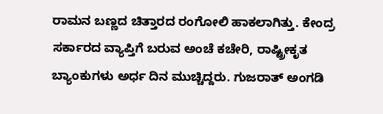ರಾಮನ ಬಣ್ಣದ ಚಿತ್ತಾರದ ರಂಗೋಲಿ ಹಾಕಲಾಗಿತ್ತು. ಕೇಂದ್ರ ಸರ್ಕಾರದ ವ್ಯಾಪ್ತಿಗೆ ಬರುವ ಅಂಚೆ ಕಚೇರಿ, ರಾಷ್ಟ್ರೀಕೃತ ಬ್ಯಾಂಕುಗಳು ಅರ್ಧ ದಿನ ಮುಚ್ಚಿದ್ದರು. ಗುಜರಾತ್‌ ಅಂಗಡಿ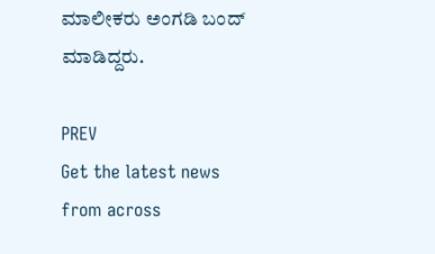ಮಾಲೀಕರು ಅಂಗಡಿ ಬಂದ್ ಮಾಡಿದ್ದರು.

PREV
Get the latest news from across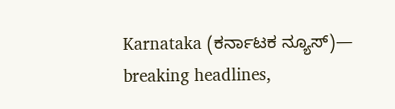Karnataka (ಕರ್ನಾಟಕ ನ್ಯೂಸ್)— breaking headlines,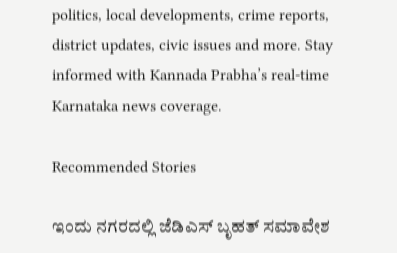politics, local developments, crime reports, district updates, civic issues and more. Stay informed with Kannada Prabha’s real‑time Karnataka news coverage.

Recommended Stories

ಇಂದು ನಗರದಲ್ಲಿ ಜೆಡಿಎಸ್‌ ಬೃಹತ್ ಸಮಾವೇಶ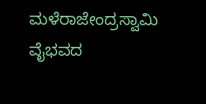ಮಳೆರಾಜೇಂದ್ರಸ್ವಾಮಿ ವೈಭವದ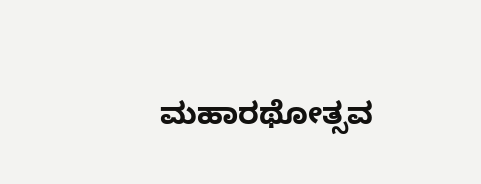ಮಹಾರಥೋತ್ಸವ